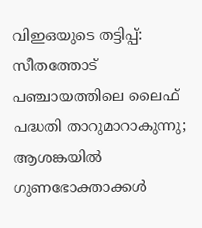വിഇഒയുടെ തട്ടിപ്പ്: സീതത്തോട് പഞ്ചായത്തിലെ ലൈഫ്‌ പദ്ധതി താറുമാറാകുന്നു; ആശങ്കയിൽ ഗുണഭോക്താക്കൾ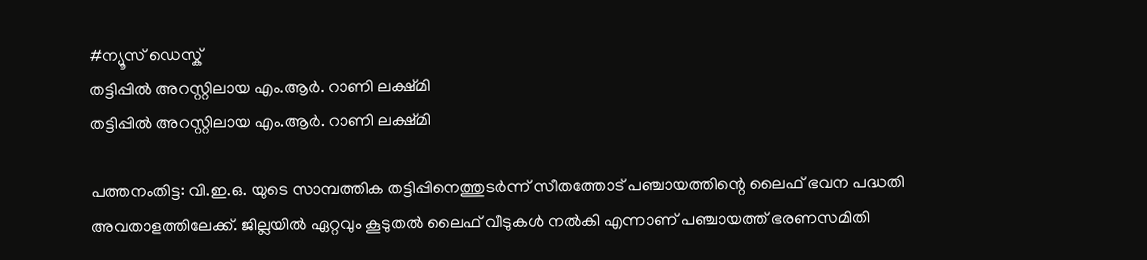#ന്യൂസ് ഡെസ്ക്
തട്ടിപ്പിൽ അറസ്റ്റിലായ എം.ആർ. റാണി ലക്ഷ്മി
തട്ടിപ്പിൽ അറസ്റ്റിലായ എം.ആർ. റാണി ലക്ഷ്മി

പത്തനംതിട്ട: വി.ഇ.ഒ. യുടെ സാമ്പത്തിക തട്ടിപ്പിനെത്തുടർന്ന് സീതത്തോട് പഞ്ചായത്തിന്റെ ലൈഫ് ഭവന പദ്ധതി അവതാളത്തിലേക്ക്. ജില്ലയിൽ ഏറ്റവും കൂടുതൽ ലൈഫ്‌ വീടുകൾ നൽകി എന്നാണ് പഞ്ചായത്ത് ഭരണസമിതി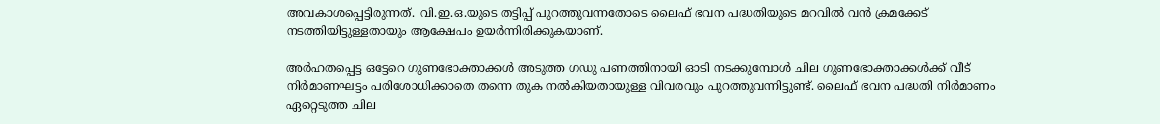അവകാശപ്പെട്ടിരുന്നത്. വി.ഇ.ഒ.യുടെ തട്ടിപ്പ് പുറത്തുവന്നതോടെ ലൈഫ് ഭവന പദ്ധതിയുടെ മറവിൽ വൻ ക്രമക്കേട് നടത്തിയിട്ടുള്ളതായും ആക്ഷേപം ഉയർന്നിരിക്കുകയാണ്.

അർഹതപ്പെട്ട ഒട്ടേറെ ഗുണഭോക്താക്കൾ അടുത്ത ഗഡു പണത്തിനായി ഓടി നടക്കുമ്പോൾ ചില ഗുണഭോക്താക്കൾക്ക് വീട് നിർമാണഘട്ടം പരിശോധിക്കാതെ തന്നെ തുക നൽകിയതായുള്ള വിവരവും പുറത്തുവന്നിട്ടുണ്ട്. ലൈഫ് ഭവന പദ്ധതി നിർമാണം ഏറ്റെടുത്ത ചില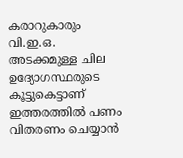കരാറുകാരും വി.ഇ.ഒ. അടക്കമുള്ള ചില ഉദ്യോഗസ്ഥരുടെ കൂട്ടുകെട്ടാണ് ഇത്തരത്തിൽ പണം വിതരണം ചെയ്യാൻ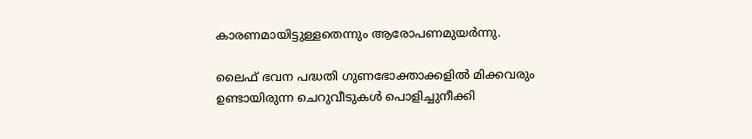കാരണമായിട്ടുള്ളതെന്നും ആരോപണമുയർന്നു.

ലൈഫ് ഭവന പദ്ധതി ഗുണഭോക്താക്കളിൽ മിക്കവരും ഉണ്ടായിരുന്ന ചെറുവീടുകൾ പൊളിച്ചുനീക്കി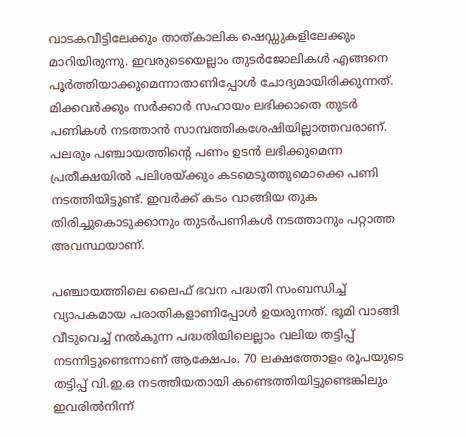വാടകവീട്ടിലേക്കും താത്കാലിക ഷെഡ്ഡുകളിലേക്കും മാറിയിരുന്നു. ഇവരുടെയെല്ലാം തുടർജോലികൾ എങ്ങനെ പൂർത്തിയാക്കുമെന്നാതാണിപ്പോൾ ചോദ്യമായിരിക്കുന്നത്. മിക്കവർക്കും സർക്കാർ സഹായം ലഭിക്കാതെ തുടർ പണികൾ നടത്താൻ സാമ്പത്തികശേഷിയില്ലാത്തവരാണ്. പലരും പഞ്ചായത്തിന്റെ പണം ഉടൻ ലഭിക്കുമെന്ന പ്രതീക്ഷയിൽ പലിശയ്ക്കും കടമെടുത്തുമൊക്കെ പണി നടത്തിയിട്ടുണ്ട്. ഇവർക്ക് കടം വാങ്ങിയ തുക തിരിച്ചുകൊടുക്കാനും തുടർപണികൾ നടത്താനും പറ്റാത്ത അവസ്ഥയാണ്.

പഞ്ചായത്തിലെ ലൈഫ് ഭവന പദ്ധതി സംബന്ധിച്ച് വ്യാപകമായ പരാതികളാണിപ്പോൾ ഉയരുന്നത്. ഭൂമി വാങ്ങി വീടുവെച്ച് നൽകുന്ന പദ്ധതിയിലെല്ലാം വലിയ തട്ടിപ്പ് നടന്നിട്ടുണ്ടെന്നാണ് ആക്ഷേപം. 70 ലക്ഷത്തോളം രൂപയുടെ തട്ടിപ്പ് വി.ഇ.ഒ നടത്തിയതായി കണ്ടെത്തിയിട്ടുണ്ടെങ്കിലും ഇവരിൽനിന്ന്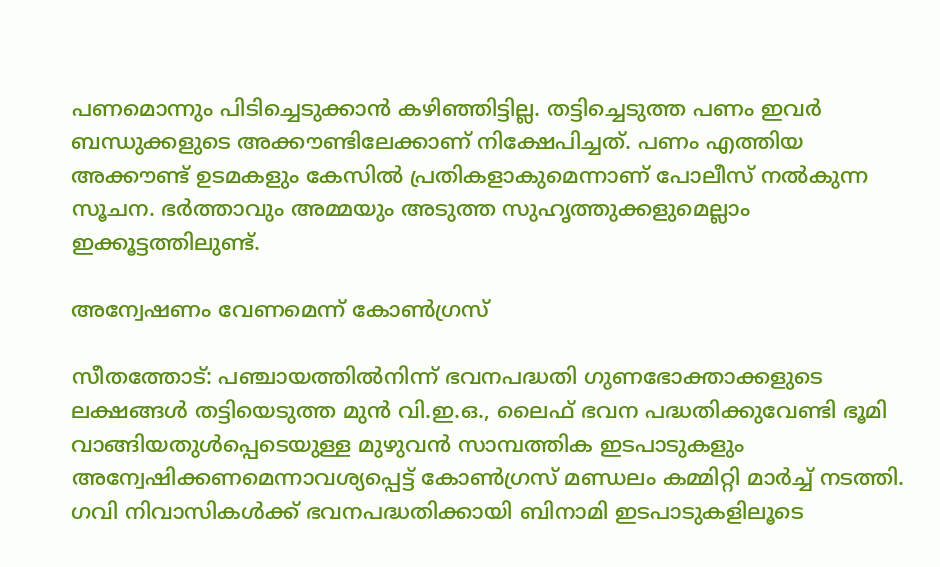പണമൊന്നും പിടിച്ചെടുക്കാൻ കഴിഞ്ഞിട്ടില്ല. തട്ടിച്ചെടുത്ത പണം ഇവർ ബന്ധുക്കളുടെ അക്കൗണ്ടിലേക്കാണ് നിക്ഷേപിച്ചത്. പണം എത്തിയ അക്കൗണ്ട് ഉടമകളും കേസിൽ പ്രതികളാകുമെന്നാണ് പോലീസ് നൽകുന്ന സൂചന. ഭർത്താവും അമ്മയും അടുത്ത സുഹൃത്തുക്കളുമെല്ലാം ഇക്കൂട്ടത്തിലുണ്ട്.

അന്വേഷണം വേണമെന്ന് കോൺഗ്രസ്

സീതത്തോട്: പഞ്ചായത്തിൽനിന്ന് ഭവനപദ്ധതി ഗുണഭോക്താക്കളുടെ ലക്ഷങ്ങൾ തട്ടിയെടുത്ത മുൻ വി.ഇ.ഒ., ലൈഫ് ഭവന പദ്ധതിക്കുവേണ്ടി ഭൂമി വാങ്ങിയതുൾപ്പെടെയുള്ള മുഴുവൻ സാമ്പത്തിക ഇടപാടുകളും അന്വേഷിക്കണമെന്നാവശ്യപ്പെട്ട് കോൺഗ്രസ് മണ്ഡലം കമ്മിറ്റി മാർച്ച് നടത്തി. ഗവി നിവാസികൾക്ക് ഭവനപദ്ധതിക്കായി ബിനാമി ഇടപാടുകളിലൂടെ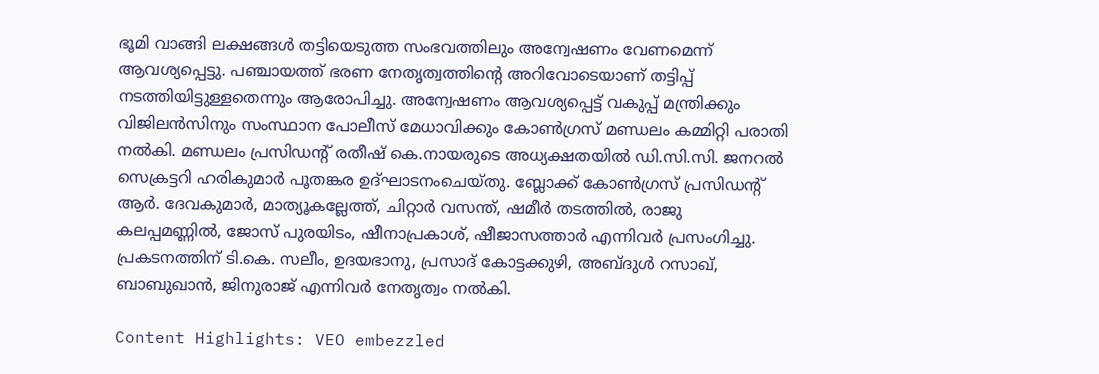ഭൂമി വാങ്ങി ലക്ഷങ്ങൾ തട്ടിയെടുത്ത സംഭവത്തിലും അന്വേഷണം വേണമെന്ന് ആവശ്യപ്പെട്ടു. പഞ്ചായത്ത് ഭരണ നേതൃത്വത്തിന്റെ അറിവോടെയാണ് തട്ടിപ്പ് നടത്തിയിട്ടുള്ളതെന്നും ആരോപിച്ചു. അന്വേഷണം ആവശ്യപ്പെട്ട് വകുപ്പ് മന്ത്രിക്കും വിജിലൻസിനും സംസ്ഥാന പോലീസ് മേധാവിക്കും കോൺഗ്രസ് മണ്ഡലം കമ്മിറ്റി പരാതി നൽകി. മണ്ഡലം പ്രസിഡന്റ് രതീഷ് കെ.നായരുടെ അധ്യക്ഷതയിൽ ഡി.സി.സി. ജനറൽ സെക്രട്ടറി ഹരികുമാർ പൂതങ്കര ഉദ്ഘാടനംചെയ്തു. ബ്ലോക്ക് കോൺഗ്രസ് പ്രസിഡന്റ് ആർ. ദേവകുമാർ, മാത്യൂകല്ലേത്ത്, ചിറ്റാർ വസന്ത്, ഷമീർ തടത്തിൽ, രാജു കലപ്പമണ്ണിൽ, ജോസ് പുരയിടം, ഷീനാപ്രകാശ്, ഷീജാസത്താർ എന്നിവർ പ്രസംഗിച്ചു. പ്രകടനത്തിന് ടി.കെ. സലീം, ഉദയഭാനു, പ്രസാദ് കോട്ടക്കുഴി, അബ്ദുൾ റസാഖ്, ബാബുഖാൻ, ജിനുരാജ് എന്നിവർ നേതൃത്വം നൽകി.

Content Highlights: VEO embezzled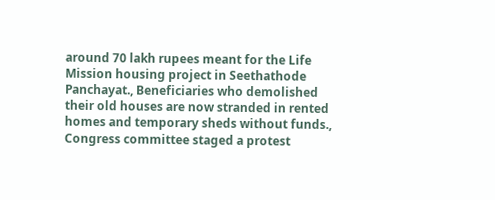around 70 lakh rupees meant for the Life Mission housing project in Seethathode Panchayat., Beneficiaries who demolished their old houses are now stranded in rented homes and temporary sheds without funds., Congress committee staged a protest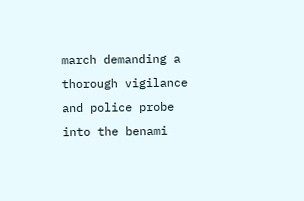march demanding a thorough vigilance and police probe into the benami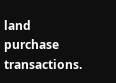land purchase transactions.